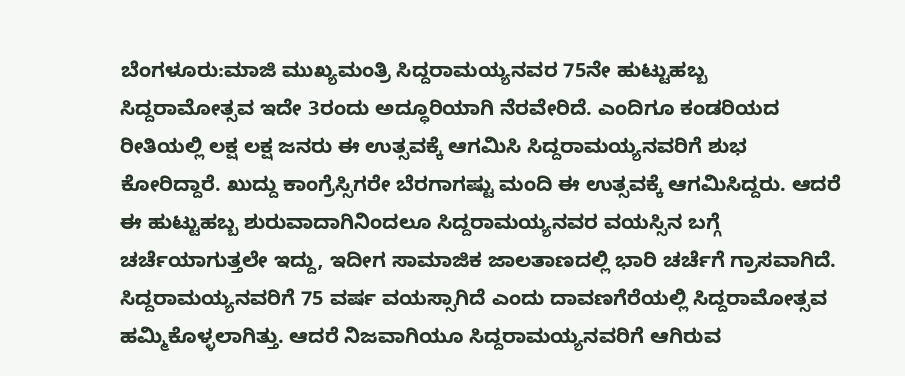ಬೆಂಗಳೂರು:ಮಾಜಿ ಮುಖ್ಯಮಂತ್ರಿ ಸಿದ್ದರಾಮಯ್ಯನವರ 75ನೇ ಹುಟ್ಟುಹಬ್ಬ ಸಿದ್ದರಾಮೋತ್ಸವ ಇದೇ 3ರಂದು ಅದ್ಧೂರಿಯಾಗಿ ನೆರವೇರಿದೆ. ಎಂದಿಗೂ ಕಂಡರಿಯದ ರೀತಿಯಲ್ಲಿ ಲಕ್ಷ ಲಕ್ಷ ಜನರು ಈ ಉತ್ಸವಕ್ಕೆ ಆಗಮಿಸಿ ಸಿದ್ದರಾಮಯ್ಯನವರಿಗೆ ಶುಭ ಕೋರಿದ್ದಾರೆ. ಖುದ್ದು ಕಾಂಗ್ರೆಸ್ಸಿಗರೇ ಬೆರಗಾಗಷ್ಟು ಮಂದಿ ಈ ಉತ್ಸವಕ್ಕೆ ಆಗಮಿಸಿದ್ದರು. ಆದರೆ ಈ ಹುಟ್ಟುಹಬ್ಬ ಶುರುವಾದಾಗಿನಿಂದಲೂ ಸಿದ್ದರಾಮಯ್ಯನವರ ವಯಸ್ಸಿನ ಬಗ್ಗೆ ಚರ್ಚೆಯಾಗುತ್ತಲೇ ಇದ್ದು, ಇದೀಗ ಸಾಮಾಜಿಕ ಜಾಲತಾಣದಲ್ಲಿ ಭಾರಿ ಚರ್ಚೆಗೆ ಗ್ರಾಸವಾಗಿದೆ.
ಸಿದ್ದರಾಮಯ್ಯನವರಿಗೆ 75 ವರ್ಷ ವಯಸ್ಸಾಗಿದೆ ಎಂದು ದಾವಣಗೆರೆಯಲ್ಲಿ ಸಿದ್ದರಾಮೋತ್ಸವ ಹಮ್ಮಿಕೊಳ್ಳಲಾಗಿತ್ತು. ಆದರೆ ನಿಜವಾಗಿಯೂ ಸಿದ್ದರಾಮಯ್ಯನವರಿಗೆ ಆಗಿರುವ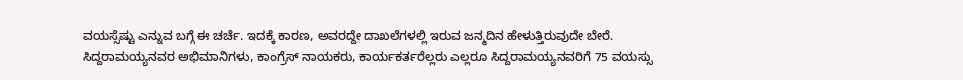ವಯಸ್ಸೆಷ್ಟು ಎನ್ನುವ ಬಗ್ಗೆ ಈ ಚರ್ಚೆ. ಇದಕ್ಕೆ ಕಾರಣ, ಅವರದ್ದೇ ದಾಖಲೆಗಳಲ್ಲಿ ಇರುವ ಜನ್ಮದಿನ ಹೇಳುತ್ತಿರುವುದೇ ಬೇರೆ. ಸಿದ್ದರಾಮಯ್ಯನವರ ಅಭಿಮಾನಿಗಳು, ಕಾಂಗ್ರೆಸ್ ನಾಯಕರು, ಕಾರ್ಯಕರ್ತರೆಲ್ಲರು ಎಲ್ಲರೂ ಸಿದ್ದರಾಮಯ್ಯನವರಿಗೆ 75 ವಯಸ್ಸು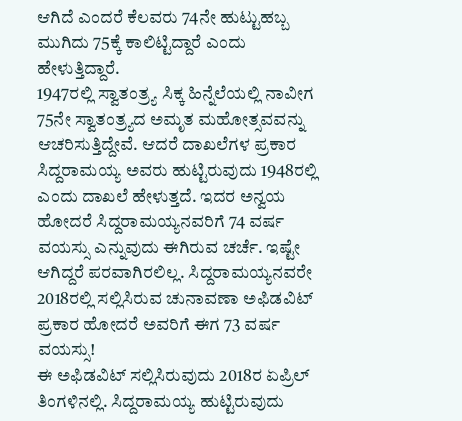ಆಗಿದೆ ಎಂದರೆ ಕೆಲವರು 74ನೇ ಹುಟ್ಟುಹಬ್ಬ ಮುಗಿದು 75ಕ್ಕೆ ಕಾಲಿಟ್ಟಿದ್ದಾರೆ ಎಂದು ಹೇಳುತ್ತಿದ್ದಾರೆ.
1947ರಲ್ಲಿ ಸ್ವಾತಂತ್ರ್ಯ ಸಿಕ್ಕ ಹಿನ್ನೆಲೆಯಲ್ಲಿ ನಾವೀಗ 75ನೇ ಸ್ವಾತಂತ್ರ್ಯದ ಅಮೃತ ಮಹೋತ್ಸವವನ್ನು ಆಚರಿಸುತ್ತಿದ್ದೇವೆ. ಆದರೆ ದಾಖಲೆಗಳ ಪ್ರಕಾರ ಸಿದ್ದರಾಮಯ್ಯ ಅವರು ಹುಟ್ಟಿರುವುದು 1948ರಲ್ಲಿ ಎಂದು ದಾಖಲೆ ಹೇಳುತ್ತದೆ. ಇದರ ಅನ್ವಯ ಹೋದರೆ ಸಿದ್ದರಾಮಯ್ಯನವರಿಗೆ 74 ವರ್ಷ ವಯಸ್ಸು ಎನ್ನುವುದು ಈಗಿರುವ ಚರ್ಚೆ. ಇಷ್ಟೇ ಆಗಿದ್ದರೆ ಪರವಾಗಿರಲಿಲ್ಲ. ಸಿದ್ದರಾಮಯ್ಯನವರೇ 2018ರಲ್ಲಿ ಸಲ್ಲಿಸಿರುವ ಚುನಾವಣಾ ಅಫಿಡವಿಟ್‌ ಪ್ರಕಾರ ಹೋದರೆ ಅವರಿಗೆ ಈಗ 73 ವರ್ಷ ವಯಸ್ಸು!
ಈ ಅಫಿಡವಿಟ್ ಸಲ್ಲಿಸಿರುವುದು 2018ರ ಏಪ್ರಿಲ್ ತಿಂಗಳಿನಲ್ಲಿ. ಸಿದ್ದರಾಮಯ್ಯ ಹುಟ್ಟಿರುವುದು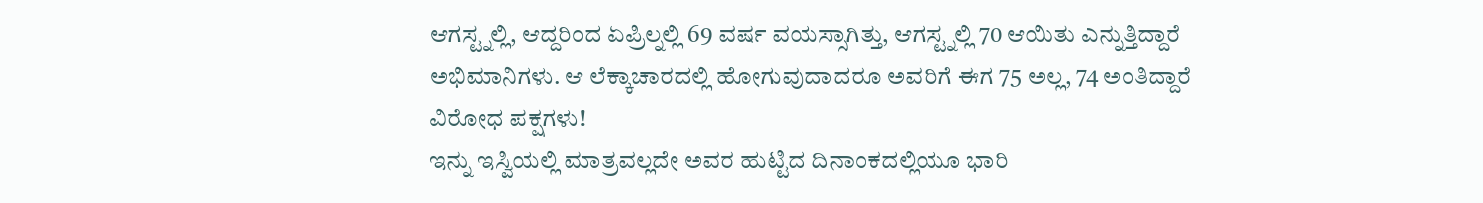ಆಗಸ್ಟ್ನಲ್ಲಿ, ಆದ್ದರಿಂದ ಏಪ್ರಿಲ್ನಲ್ಲಿ 69 ವರ್ಷ ವಯಸ್ಸಾಗಿತ್ತು, ಆಗಸ್ಟ್ನಲ್ಲಿ 70 ಆಯಿತು ಎನ್ನುತ್ತಿದ್ದಾರೆ ಅಭಿಮಾನಿಗಳು. ಆ ಲೆಕ್ಕಾಚಾರದಲ್ಲಿ ಹೋಗುವುದಾದರೂ ಅವರಿಗೆ ಈಗ 75 ಅಲ್ಲ, 74 ಅಂತಿದ್ದಾರೆ ವಿರೋಧ ಪಕ್ಷಗಳು!
ಇನ್ನು ಇಸ್ವಿಯಲ್ಲಿ ಮಾತ್ರವಲ್ಲದೇ ಅವರ ಹುಟ್ಟಿದ ದಿನಾಂಕದಲ್ಲಿಯೂ ಭಾರಿ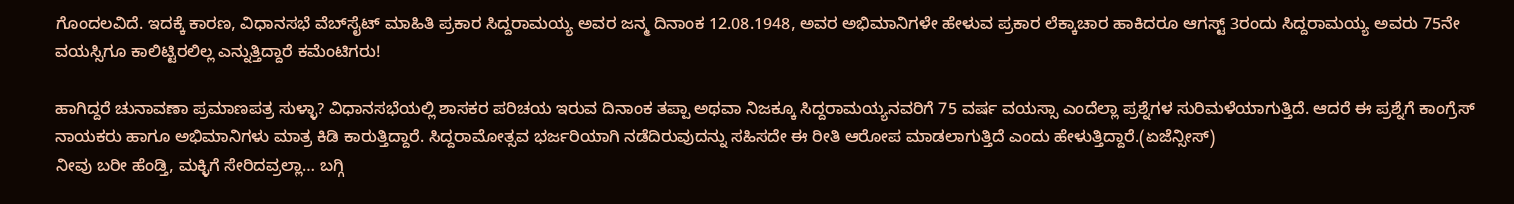ಗೊಂದಲವಿದೆ. ಇದಕ್ಕೆ ಕಾರಣ, ವಿಧಾನಸಭೆ ವೆಬ್‌ಸೈಟ್ ಮಾಹಿತಿ ಪ್ರಕಾರ ಸಿದ್ದರಾಮಯ್ಯ ಅವರ ಜನ್ಮ ದಿನಾಂಕ 12.08.1948, ಅವರ ಅಭಿಮಾನಿಗಳೇ ಹೇಳುವ ಪ್ರಕಾರ ಲೆಕ್ಕಾಚಾರ ಹಾಕಿದರೂ ಆಗಸ್ಟ್ 3ರಂದು ಸಿದ್ದರಾಮಯ್ಯ ಅವರು 75ನೇ ವಯಸ್ಸಿಗೂ ಕಾಲಿಟ್ಟಿರಲಿಲ್ಲ ಎನ್ನುತ್ತಿದ್ದಾರೆ ಕಮೆಂಟಿಗರು!

ಹಾಗಿದ್ದರೆ ಚುನಾವಣಾ ಪ್ರಮಾಣಪತ್ರ ಸುಳ್ಳಾ? ವಿಧಾನಸಭೆಯಲ್ಲಿ ಶಾಸಕರ ಪರಿಚಯ ಇರುವ ದಿನಾಂಕ ತಪ್ಪಾ ಅಥವಾ ನಿಜಕ್ಕೂ ಸಿದ್ದರಾಮಯ್ಯನವರಿಗೆ 75 ವರ್ಷ ವಯಸ್ಸಾ ಎಂದೆಲ್ಲಾ ಪ್ರಶ್ನೆಗಳ ಸುರಿಮಳೆಯಾಗುತ್ತಿದೆ. ಆದರೆ ಈ ಪ್ರಶ್ನೆಗೆ ಕಾಂಗ್ರೆಸ್ ನಾಯಕರು ಹಾಗೂ ಅಭಿಮಾನಿಗಳು ಮಾತ್ರ ಕಿಡಿ ಕಾರುತ್ತಿದ್ದಾರೆ. ಸಿದ್ದರಾಮೋತ್ಸವ ಭರ್ಜರಿಯಾಗಿ ನಡೆದಿರುವುದನ್ನು ಸಹಿಸದೇ ಈ ರೀತಿ ಆರೋಪ ಮಾಡಲಾಗುತ್ತಿದೆ ಎಂದು ಹೇಳುತ್ತಿದ್ದಾರೆ.(ಏಜೆನ್ಸೀಸ್)
ನೀವು ಬರೀ ಹೆಂಡ್ತಿ, ಮಕ್ಳಿಗೆ ಸೇರಿದವ್ರಲ್ಲಾ… ಬಗ್ಗಿ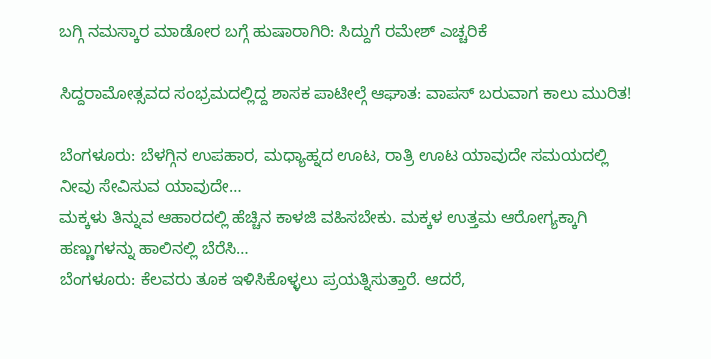ಬಗ್ಗಿ ನಮಸ್ಕಾರ ಮಾಡೋರ ಬಗ್ಗೆ ಹುಷಾರಾಗಿರಿ: ಸಿದ್ದುಗೆ ರಮೇಶ್ ಎಚ್ಚರಿಕೆ

ಸಿದ್ದರಾಮೋತ್ಸವದ ಸಂಭ್ರಮದಲ್ಲಿದ್ದ ಶಾಸಕ ಪಾಟೀಲ್ಗೆ ಆಘಾತ: ವಾಪಸ್ ಬರುವಾಗ ಕಾಲು ಮುರಿತ!

ಬೆಂಗಳೂರು: ಬೆಳಗ್ಗಿನ ಉಪಹಾರ, ಮಧ್ಯಾಹ್ನದ ಊಟ, ರಾತ್ರಿ ಊಟ ಯಾವುದೇ ಸಮಯದಲ್ಲಿ ನೀವು ಸೇವಿಸುವ ಯಾವುದೇ…
ಮಕ್ಕಳು ತಿನ್ನುವ ಆಹಾರದಲ್ಲಿ ಹೆಚ್ಚಿನ ಕಾಳಜಿ ವಹಿಸಬೇಕು. ಮಕ್ಕಳ ಉತ್ತಮ ಆರೋಗ್ಯಕ್ಕಾಗಿ ಹಣ್ಣುಗಳನ್ನು ಹಾಲಿನಲ್ಲಿ ಬೆರೆಸಿ…
ಬೆಂಗಳೂರು: ಕೆಲವರು ತೂಕ ಇಳಿಸಿಕೊಳ್ಳಲು ಪ್ರಯತ್ನಿಸುತ್ತಾರೆ. ಆದರೆ,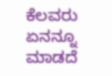ಕೆಲವರು ಏನನ್ನೂ ಮಾಡದೆ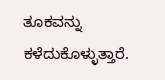ತೂಕವನ್ನು ಕಳೆದುಕೊಳ್ಳುತ್ತಾರೆ.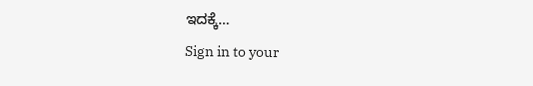ಇದಕ್ಕೆ…
Sign in to your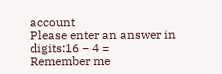account
Please enter an answer in digits:16 − 4 =
Remember me